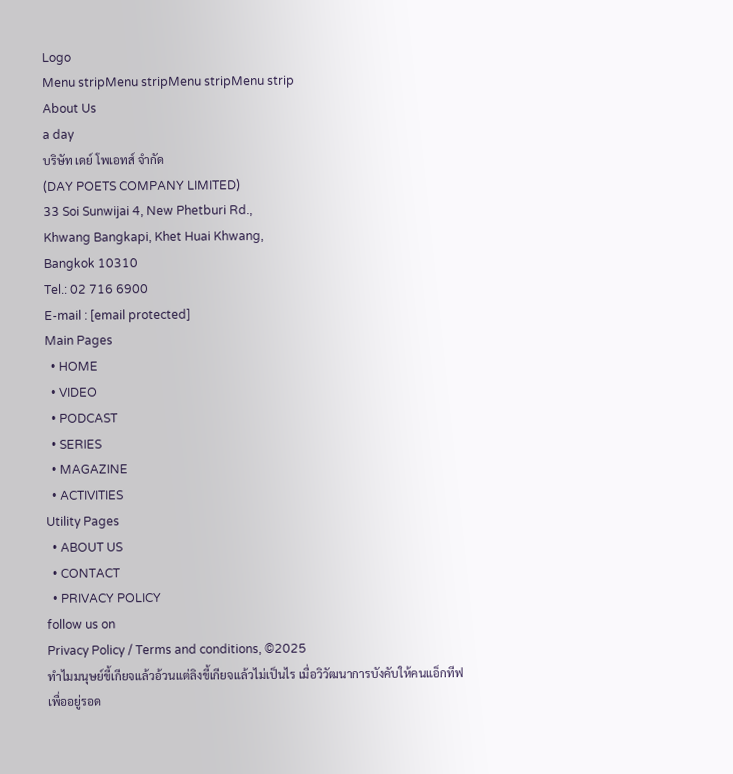Logo
Menu stripMenu stripMenu stripMenu strip
About Us
a day
บริษัท เดย์ โพเอทส์ จำกัด
(DAY POETS COMPANY LIMITED)
33 Soi Sunwijai 4, New Phetburi Rd.,
Khwang Bangkapi, Khet Huai Khwang,
Bangkok 10310
Tel.: 02 716 6900
E-mail : [email protected]
Main Pages
  • HOME
  • VIDEO
  • PODCAST
  • SERIES
  • MAGAZINE
  • ACTIVITIES
Utility Pages
  • ABOUT US
  • CONTACT
  • PRIVACY POLICY
follow us on
Privacy Policy / Terms and conditions, ©2025
ทำไมมนุษย์ขี้เกียจแล้วอ้วนแต่ลิงขี้เกียจแล้วไม่เป็นไร เมื่อวิวัฒนาการบังคับให้คนแอ็กทีฟเพื่ออยู่รอด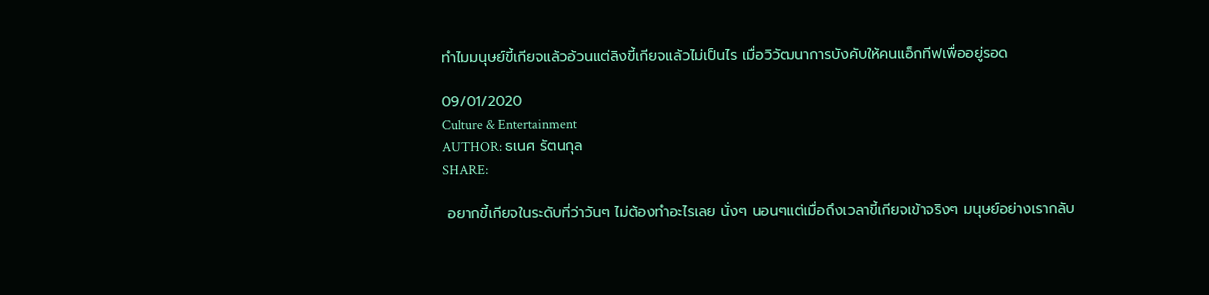ทำไมมนุษย์ขี้เกียจแล้วอ้วนแต่ลิงขี้เกียจแล้วไม่เป็นไร เมื่อวิวัฒนาการบังคับให้คนแอ็กทีฟเพื่ออยู่รอด

09/01/2020
Culture & Entertainment
AUTHOR: ธเนศ รัตนกุล
SHARE:

 อยากขี้เกียจในระดับที่ว่าวันๆ ไม่ต้องทำอะไรเลย นั่งๆ นอนๆแต่เมื่อถึงเวลาขี้เกียจเข้าจริงๆ มนุษย์อย่างเรากลับ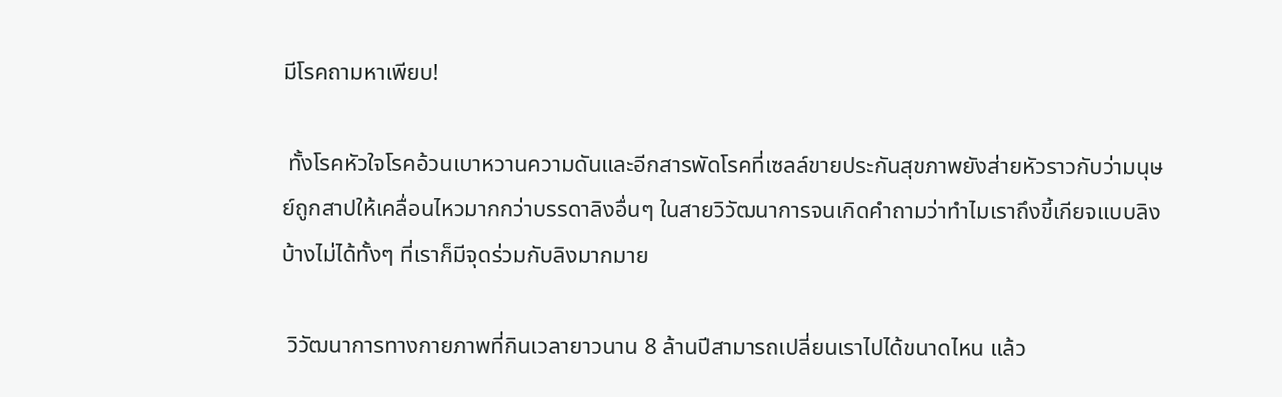มีโรคถามหาเพียบ!

 ทั้งโรคหัวใจโรคอ้วนเบาหวานความดันและอีกสารพัดโรคที่เซลล์ขายประกันสุขภาพยังส่ายหัวราวกับว่ามนุษย์ถูกสาปให้เคลื่อนไหวมากกว่าบรรดาลิงอื่นๆ ในสายวิวัฒนาการจนเกิดคำถามว่าทำไมเราถึงขี้เกียจแบบลิงบ้างไม่ได้ทั้งๆ ที่เราก็มีจุดร่วมกับลิงมากมาย

 วิวัฒนาการทางกายภาพที่กินเวลายาวนาน 8 ล้านปีสามารถเปลี่ยนเราไปได้ขนาดไหน แล้ว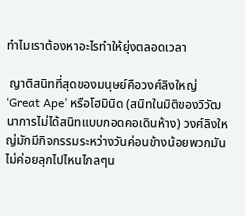ทำไมเราต้องหาอะไรทำให้ยุ่งตลอดเวลา

 ญาติสนิทที่สุดของมนุษย์คือวงศ์ลิงใหญ่ ‘Great Ape’ หรือโฮมินิด (สนิทในมิติของวิวัฒนาการไม่ได้สนิทแบบกอดคอเดินห้าง) วงศ์ลิงใหญ่มักมีกิจกรรมระหว่างวันค่อนข้างน้อยพวกมันไม่ค่อยลุกไปไหนไกลๆน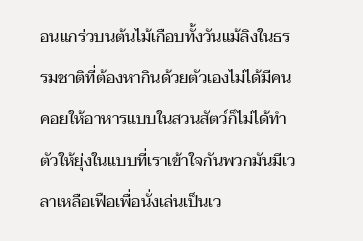อนแกร่วบนต้นไม้เกือบทั้งวันแม้ลิงในธรรมชาติที่ต้องหากินด้วยตัวเองไม่ได้มีคนคอยให้อาหารแบบในสวนสัตว์ก็ไม่ได้ทำตัวให้ยุ่งในแบบที่เราเข้าใจกันพวกมันมีเวลาเหลือเฟือเพื่อนั่งเล่นเป็นเว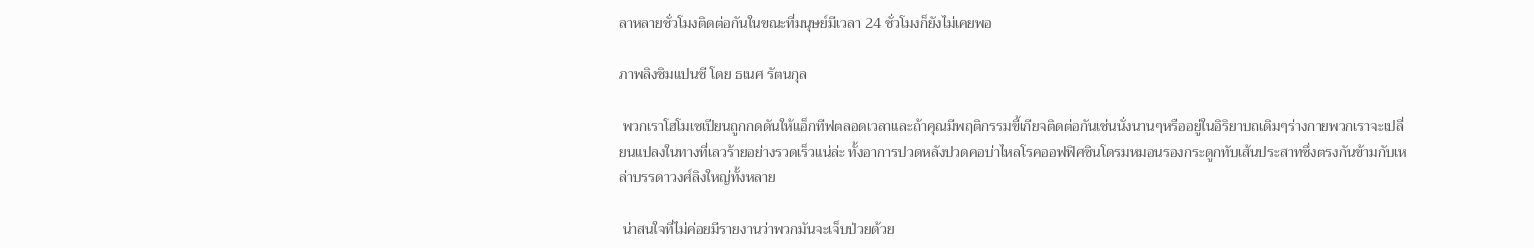ลาหลายชั่วโมงติดต่อกันในขณะที่มนุษย์มีเวลา 24 ชั่วโมงก็ยังไม่เคยพอ

ภาพลิงชิมแปนซี โดย ธเนศ รัตนกุล

 พวกเราโฮโมเซเปียนถูกกดดันให้แอ็กทีฟตลอดเวลาและถ้าคุณมีพฤติกรรมขี้เกียจติดต่อกันเช่นนั่งนานๆหรืออยู่ในอิริยาบถเดิมๆร่างกายพวกเราจะเปลี่ยนแปลงในทางที่เลวร้ายอย่างรวดเร็วแน่ล่ะ ทั้งอาการปวดหลังปวดคอบ่าไหลโรคออฟฟิศซินโดรมหมอนรองกระดูกทับเส้นประสาทซึ่งตรงกันข้ามกับเหล่าบรรดาวงศ์ลิงใหญ่ทั้งหลาย

 น่าสนใจที่ไม่ค่อยมีรายงานว่าพวกมันจะเจ็บป่วยด้วย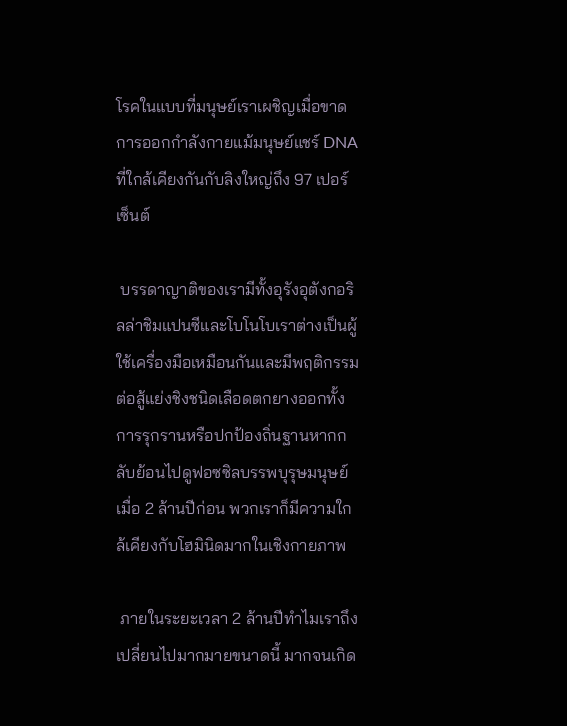โรคในแบบที่มนุษย์เราเผชิญเมื่อขาดการออกกำลังกายแม้มนุษย์แชร์ DNA ที่ใกล้เคียงกันกับลิงใหญ่ถึง 97 เปอร์เซ็นต์

 บรรดาญาติของเรามีทั้งอุรังอุตังกอริลล่าชิมแปนซีและโบโนโบเราต่างเป็นผู้ใช้เครื่องมือเหมือนกันและมีพฤติกรรมต่อสู้แย่งชิงชนิดเลือดตกยางออกทั้งการรุกรานหรือปกป้องถิ่นฐานหากกลับย้อนไปดูฟอซซิลบรรพบุรุษมนุษย์เมื่อ 2 ล้านปีก่อน พวกเราก็มีความใกล้เคียงกับโฮมินิดมากในเชิงกายภาพ

 ภายในระยะเวลา 2 ล้านปีทำไมเราถึงเปลี่ยนไปมากมายขนาดนี้ มากจนเกิด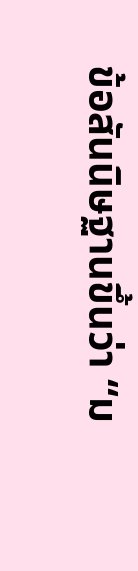ข้อสันนิษฐานขึ้นว่า “ม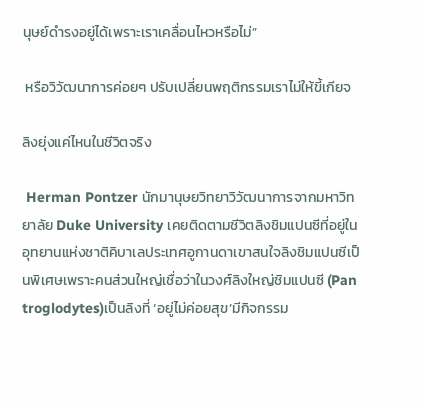นุษย์ดำรงอยู่ได้เพราะเราเคลื่อนไหวหรือไม่”

 หรือวิวัฒนาการค่อยๆ ปรับเปลี่ยนพฤติกรรมเราไม่ให้ขี้เกียจ

ลิงยุ่งแค่ไหนในชีวิตจริง

 Herman Pontzer นักมานุษยวิทยาวิวัฒนาการจากมหาวิทยาลัย Duke University เคยติดตามชีวิตลิงชิมแปนซีที่อยู่ในอุทยานแห่งชาติคิบาเลประเทศอูกานดาเขาสนใจลิงชิมแปนซีเป็นพิเศษเพราะคนส่วนใหญ่เชื่อว่าในวงศ์ลิงใหญ่ชิมแปนซี (Pan troglodytes)เป็นลิงที่ ‘อยู่ไม่ค่อยสุข’มีกิจกรรม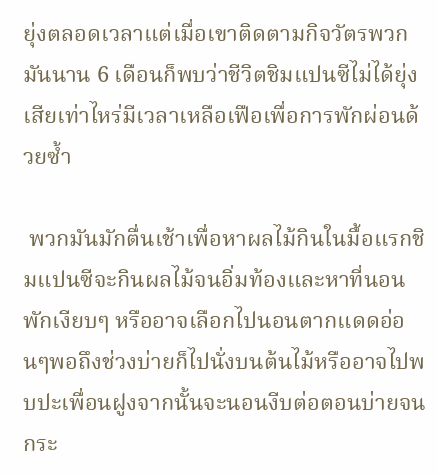ยุ่งตลอดเวลาแต่เมื่อเขาติดตามกิจวัตรพวกมันนาน 6 เดือนก็พบว่าชีวิตชิมแปนซีไม่ได้ยุ่งเสียเท่าไหร่มีเวลาเหลือเฟือเพื่อการพักผ่อนด้วยซ้ำ

 พวกมันมักตื่นเช้าเพื่อหาผลไม้กินในมื้อแรกชิมแปนซีจะกินผลไม้จนอิ่มท้องและหาที่นอนพักเงียบๆ หรืออาจเลือกไปนอนตากแดดอ่อนๆพอถึงช่วงบ่ายก็ไปนั่งบนต้นไม้หรืออาจไปพบปะเพื่อนฝูงจากนั้นจะนอนงีบต่อตอนบ่ายจนกระ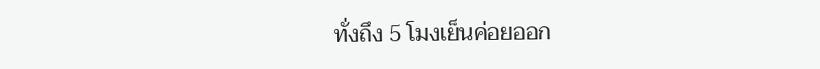ทั่งถึง 5 โมงเย็นค่อยออก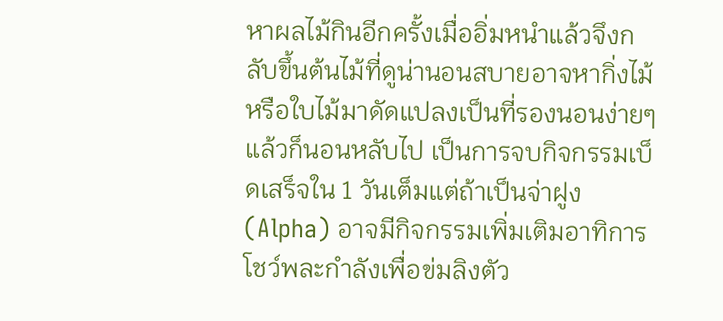หาผลไม้กินอีกครั้งเมื่ออิ่มหนำแล้วจึงกลับขึ้นต้นไม้ที่ดูน่านอนสบายอาจหากิ่งไม้หรือใบไม้มาดัดแปลงเป็นที่รองนอนง่ายๆแล้วก็นอนหลับไป เป็นการจบกิจกรรมเบ็ดเสร็จใน 1 วันเต็มแต่ถ้าเป็นจ่าฝูง (Alpha) อาจมีกิจกรรมเพิ่มเติมอาทิการโชว์พละกำลังเพื่อข่มลิงตัว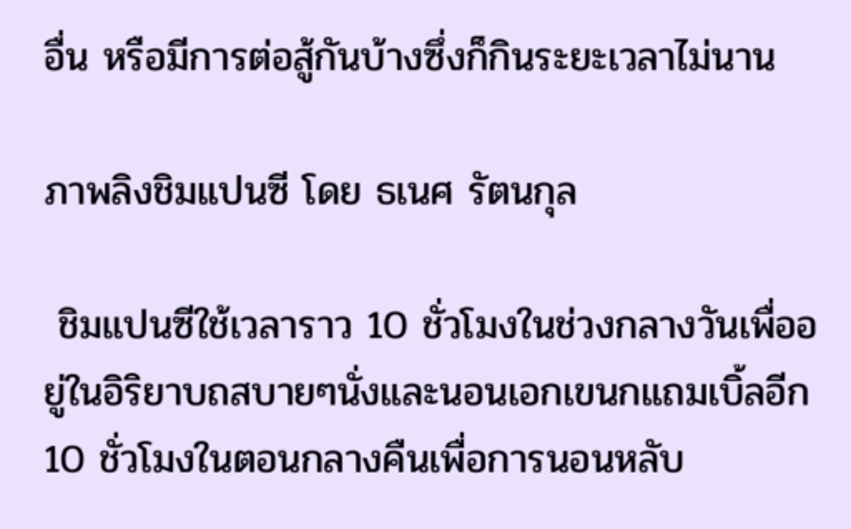อื่น หรือมีการต่อสู้กันบ้างซึ่งก็กินระยะเวลาไม่นาน

ภาพลิงชิมแปนซี โดย ธเนศ รัตนกุล

 ชิมแปนซีใช้เวลาราว 10 ชั่วโมงในช่วงกลางวันเพื่ออยู่ในอิริยาบถสบายๆนั่งและนอนเอกเขนกแถมเบิ้ลอีก 10 ชั่วโมงในตอนกลางคืนเพื่อการนอนหลับ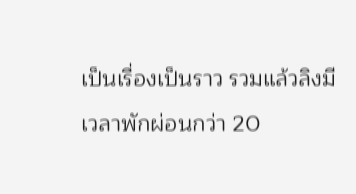เป็นเรื่องเป็นราว รวมแล้วลิงมีเวลาพักผ่อนกว่า 20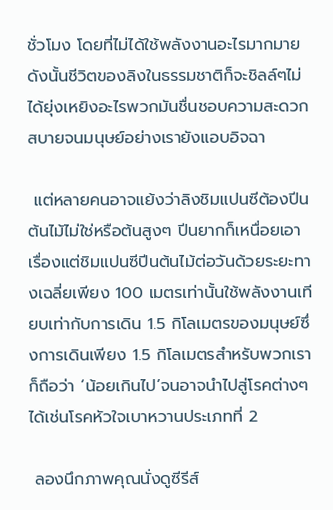ชั่วโมง โดยที่ไม่ได้ใช้พลังงานอะไรมากมาย ดังนั้นชีวิตของลิงในธรรมชาติก็จะชิลล์ๆไม่ได้ยุ่งเหยิงอะไรพวกมันชื่นชอบความสะดวกสบายจนมนุษย์อย่างเรายังแอบอิจฉา

 แต่หลายคนอาจแย้งว่าลิงชิมแปนซีต้องปีนต้นไม้ไม่ใช่หรือต้นสูงๆ ปีนยากก็เหนื่อยเอาเรื่องแต่ชิมแปนซีปีนต้นไม้ต่อวันด้วยระยะทางเฉลี่ยเพียง 100 เมตรเท่านั้นใช้พลังงานเทียบเท่ากับการเดิน 1.5 กิโลเมตรของมนุษย์ซึ่งการเดินเพียง 1.5 กิโลเมตรสำหรับพวกเราก็ถือว่า ‘น้อยเกินไป’จนอาจนำไปสู่โรคต่างๆ ได้เช่นโรคหัวใจเบาหวานประเภทที่ 2

 ลองนึกภาพคุณนั่งดูซีรีส์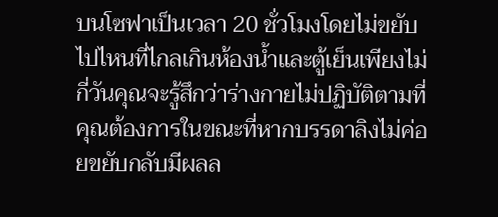บนโซฟาเป็นเวลา 20 ชั่วโมงโดยไม่ขยับไปไหนที่ไกลเกินห้องน้ำและตู้เย็นเพียงไม่กี่วันคุณจะรู้สึกว่าร่างกายไม่ปฏิบัติตามที่คุณต้องการในขณะที่หากบรรดาลิงไม่ค่อยขยับกลับมีผลล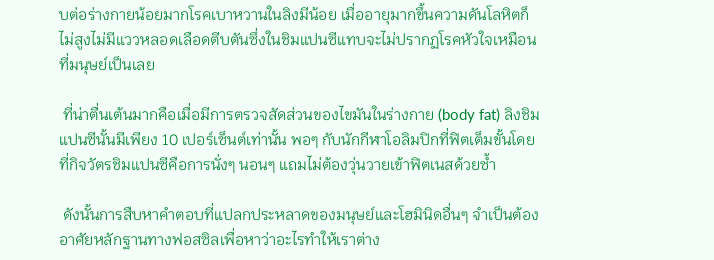บต่อร่างกายน้อยมากโรคเบาหวานในลิงมีน้อย เมื่ออายุมากขึ้นความดันโลหิตก็ไม่สูงไม่มีแววหลอดเลือดตีบตันซึ่งในชิมแปนซีแทบจะไม่ปรากฏโรคหัวใจเหมือนที่มนุษย์เป็นเลย

 ที่น่าตื่นเต้นมากคือเมื่อมีการตรวจสัดส่วนของไขมันในร่างกาย (body fat) ลิงชิมแปนซีนั้นมีเพียง 10 เปอร์เซ็นต์เท่านั้น พอๆ กับนักกีฬาโอลิมปิกที่ฟิตเต็มขั้นโดยที่กิจวัตรชิมแปนซีคือการนั่งๆ นอนๆ แถมไม่ต้องวุ่นวายเข้าฟิตเนสด้วยซ้ำ

 ดังนั้นการสืบหาคำตอบที่แปลกประหลาดของมนุษย์และโฮมินิดอื่นๆ จำเป็นต้องอาศัยหลักฐานทางฟอสซิลเพื่อหาว่าอะไรทำให้เราต่าง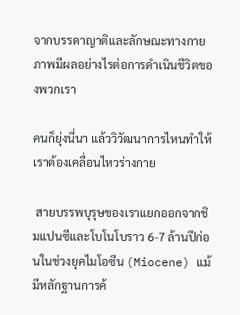จากบรรดาญาติและลักษณะทางกายภาพมีผลอย่างไรต่อการดำเนินชีวิตของพวกเรา

คนก็ยุ่งนี่นา แล้ววิวัฒนาการไหนทำให้เราต้องเคลื่อนไหวร่างกาย

 สายบรรพบุรุษของเราแยกออกจากชิมแปนซีและโบโนโบราว 6-7 ล้านปีก่อนในช่วงยุคไมโอซีน (Miocene) แม้มีหลักฐานการค้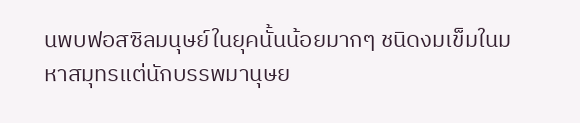นพบฟอสซิลมนุษย์ในยุคนั้นน้อยมากๆ ชนิดงมเข็มในมหาสมุทรแต่นักบรรพมานุษย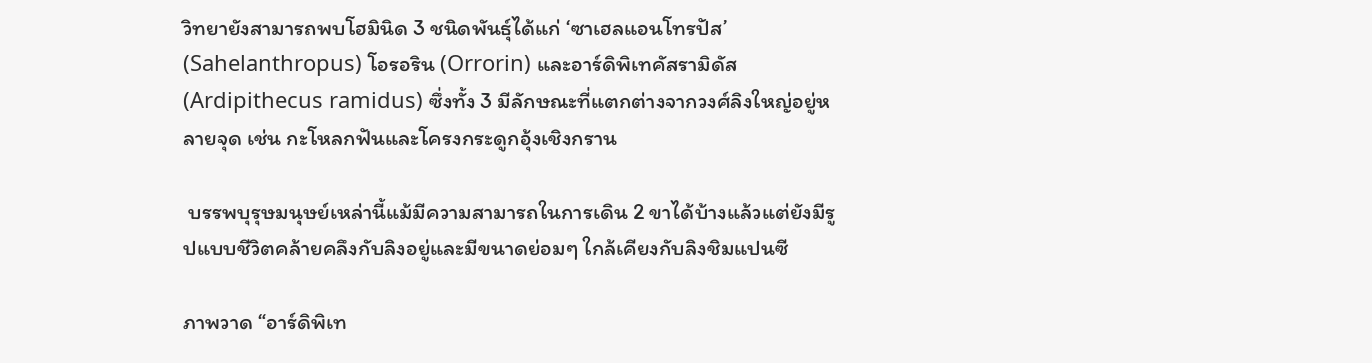วิทยายังสามารถพบโฮมินิด 3 ชนิดพันธุ์ได้แก่ ‘ซาเฮลแอนโทรปัส’ (Sahelanthropus) โอรอริน (Orrorin) และอาร์ดิพิเทคัสรามิดัส (Ardipithecus ramidus) ซึ่งทั้ง 3 มีลักษณะที่แตกต่างจากวงศ์ลิงใหญ่อยู่หลายจุด เช่น กะโหลกฟันและโครงกระดูกอุ้งเชิงกราน

 บรรพบุรุษมนุษย์เหล่านี้แม้มีความสามารถในการเดิน 2 ขาได้บ้างแล้วแต่ยังมีรูปแบบชีวิตคล้ายคลึงกับลิงอยู่และมีขนาดย่อมๆ ใกล้เคียงกับลิงชิมแปนซี

ภาพวาด “อาร์ดิพิเท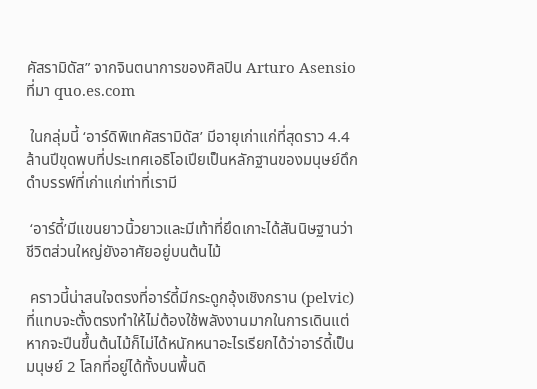คัสรามิดัส” จากจินตนาการของศิลปิน Arturo Asensio ที่มา quo.es.com

 ในกลุ่มนี้ ‘อาร์ดิพิเทคัสรามิดัส’ มีอายุเก่าแก่ที่สุดราว 4.4 ล้านปีขุดพบที่ประเทศเอธิโอเปียเป็นหลักฐานของมนุษย์ดึกดำบรรพ์ที่เก่าแก่เท่าที่เรามี

 ‘อาร์ดี้’มีแขนยาวนิ้วยาวและมีเท้าที่ยึดเกาะได้สันนิษฐานว่าชีวิตส่วนใหญ่ยังอาศัยอยู่บนต้นไม้

 คราวนี้น่าสนใจตรงที่อาร์ดี้มีกระดูกอุ้งเชิงกราน (pelvic) ที่แทบจะตั้งตรงทำให้ไม่ต้องใช้พลังงานมากในการเดินแต่หากจะปีนขึ้นต้นไม้ก็ไม่ได้หนักหนาอะไรเรียกได้ว่าอาร์ดี้เป็นมนุษย์ 2 โลกที่อยู่ได้ทั้งบนพื้นดิ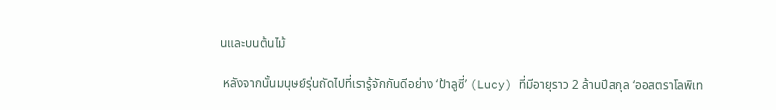นและบนต้นไม้

 หลังจากนั้นมนุษย์รุ่นถัดไปที่เรารู้จักกันดีอย่าง ‘ป้าลูซี่’ (Lucy) ที่มีอายุราว 2 ล้านปีสกุล ‘ออสตราโลพิเท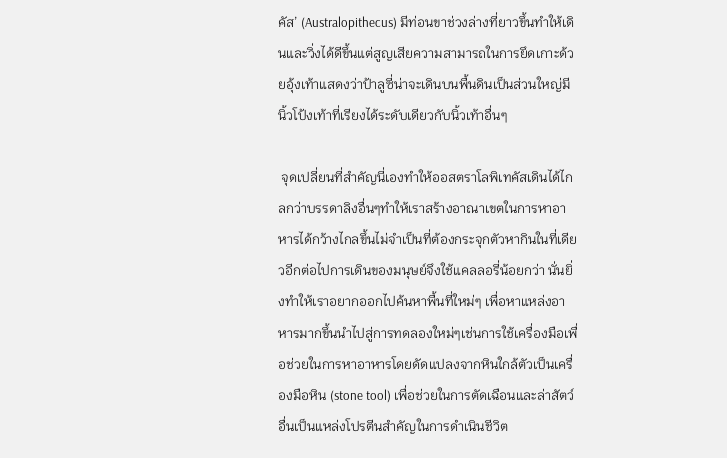คัส’ (Australopithecus) มีท่อนขาช่วงล่างที่ยาวขึ้นทำให้เดินและวิ่งได้ดีขึ้นแต่สูญเสียความสามารถในการยึดเกาะด้วยอุ้งเท้าแสดงว่าป้าลูซี่น่าจะเดินบนพื้นดินเป็นส่วนใหญ่มีนิ้วโป้งเท้าที่เรียงได้ระดับเดียวกับนิ้วเท้าอื่นๆ

 จุดเปลี่ยนที่สำคัญนี่เองทำให้ออสตราโลพิเทคัสเดินได้ไกลกว่าบรรดาลิงอื่นๆทำให้เราสร้างอาณาเขตในการหาอาหารได้กว้างไกลขึ้นไม่จำเป็นที่ต้องกระจุกตัวหากินในที่เดียวอีกต่อไปการเดินของมนุษย์จึงใช้แคลลอรี่น้อยกว่า นั่นยิ่งทำให้เราอยากออกไปค้นหาพื้นที่ใหม่ๆ เพื่อหาแหล่งอาหารมากขึ้นนำไปสู่การทดลองใหม่ๆเช่นการใช้เครื่องมือเพื่อช่วยในการหาอาหารโดยดัดแปลงจากหินใกล้ตัวเป็นเครื่องมือหิน (stone tool) เพื่อช่วยในการตัดเฉือนและล่าสัตว์อื่นเป็นแหล่งโปรตีนสำคัญในการดำเนินชีวิต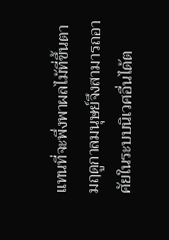แทนที่จะพึ่งพาผลไม้ที่ขึ้นตามฤดูกาลมนุษย์จึงสามารถอาศัยในระบบนิเวศอื่นได้ต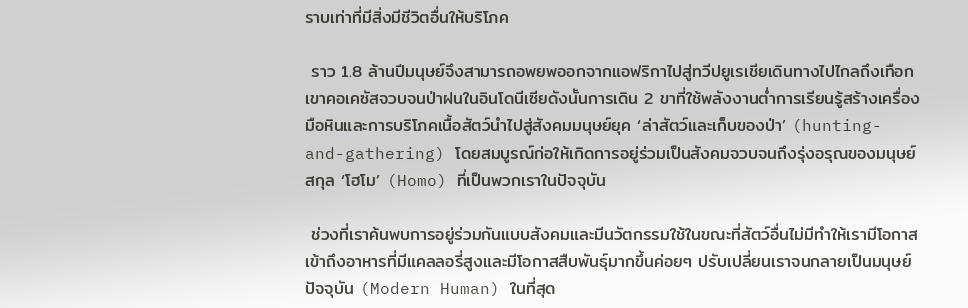ราบเท่าที่มีสิ่งมีชีวิตอื่นให้บริโภค

 ราว 1.8 ล้านปีมนุษย์จึงสามารถอพยพออกจากแอฟริกาไปสู่ทวีปยูเรเชียเดินทางไปไกลถึงเทือกเขาคอเคซัสจวบจนป่าฝนในอินโดนีเซียดังนั้นการเดิน 2 ขาที่ใช้พลังงานต่ำการเรียนรู้สร้างเครื่องมือหินและการบริโภคเนื้อสัตว์นำไปสู่สังคมมนุษย์ยุค ‘ล่าสัตว์และเก็บของป่า’ (hunting-and-gathering) โดยสมบูรณ์ก่อให้เกิดการอยู่ร่วมเป็นสังคมจวบจนถึงรุ่งอรุณของมนุษย์สกุล ‘โฮโม’ (Homo) ที่เป็นพวกเราในปัจจุบัน

 ช่วงที่เราค้นพบการอยู่ร่วมกันแบบสังคมและมีนวัตกรรมใช้ในขณะที่สัตว์อื่นไม่มีทำให้เรามีโอกาสเข้าถึงอาหารที่มีแคลลอรี่สูงและมีโอกาสสืบพันธุ์มากขึ้นค่อยๆ ปรับเปลี่ยนเราจนกลายเป็นมนุษย์ปัจจุบัน (Modern Human) ในที่สุด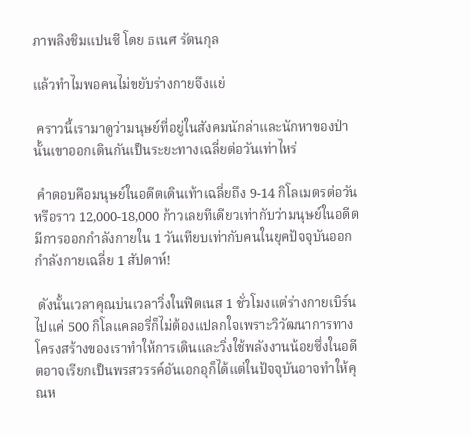ภาพลิงชิมแปนซี โดย ธเนศ รัตนกุล

แล้วทำไมพอคนไม่ขยับร่างกายจึงแย่

 คราวนี้เรามาดูว่ามนุษย์ที่อยู่ในสังคมนักล่าและนักหาของป่านั้นเขาออกเดินกันเป็นระยะทางเฉลี่ยต่อวันเท่าไหร่

 คำตอบคือมนุษย์ในอดีตเดินเท้าเฉลี่ยถึง 9-14 กิโลเมตรต่อวันหรือราว 12,000-18,000 ก้าวเลยทีเดียวเท่ากับว่ามนุษย์ในอดีตมีการออกกำลังกายใน 1 วันเทียบเท่ากับคนในยุคปัจจุบันออกกำลังกายเฉลี่ย 1 สัปดาห์!

 ดังนั้นเวลาคุณบ่นเวลาวิ่งในฟิตเนส 1 ชั่วโมงแต่ร่างกายเบิร์นไปแค่ 500 กิโลแคลอรี่ก็ไม่ต้องแปลกใจเพราะวิวัฒนาการทางโครงสร้างของเราทำให้การเดินและวิ่งใช้พลังงานน้อยซึ่งในอดีตอาจเรียกเป็นพรสวรรค์อันเอกอุก็ได้แต่ในปัจจุบันอาจทำให้คุณห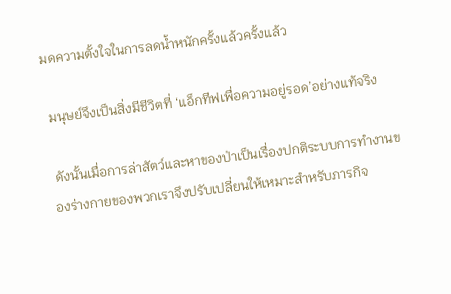มดความตั้งใจในการลดน้ำหนักครั้งแล้วครั้งแล้ว

 มนุษย์จึงเป็นสิ่งมีชีวิตที่ ‘แอ็กทีฟเพื่อความอยู่รอด’อย่างแท้จริง

 ดังนั้นเมื่อการล่าสัตว์และหาของป่าเป็นเรื่องปกติระบบการทำงานของร่างกายของพวกเราจึงปรับเปลี่ยนให้เหมาะสำหรับภารกิจ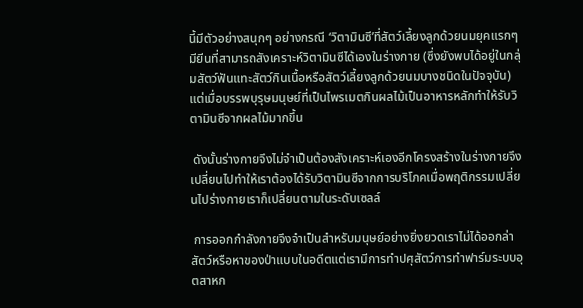นี้มีตัวอย่างสนุกๆ อย่างกรณี ‘วิตามินซี’ที่สัตว์เลี้ยงลูกด้วยนมยุคแรกๆ มียีนที่สามารถสังเคราะห์วิตามินซีได้เองในร่างกาย (ซึ่งยังพบได้อยู่ในกลุ่มสัตว์ฟันแทะสัตว์กินเนื้อหรือสัตว์เลี้ยงลูกด้วยนมบางชนิดในปัจจุบัน) แต่เมื่อบรรพบุรุษมนุษย์ที่เป็นไพรเมตกินผลไม้เป็นอาหารหลักทำให้รับวิตามินซีจากผลไม้มากขึ้น

 ดังนั้นร่างกายจึงไม่จำเป็นต้องสังเคราะห์เองอีกโครงสร้างในร่างกายจึงเปลี่ยนไปทำให้เราต้องได้รับวิตามินซีจากการบริโภคเมื่อพฤติกรรมเปลี่ยนไปร่างกายเราก็เปลี่ยนตามในระดับเซลล์

 การออกกำลังกายจึงจำเป็นสำหรับมนุษย์อย่างยิ่งยวดเราไม่ได้ออกล่าสัตว์หรือหาของป่าแบบในอดีตแต่เรามีการทำปศุสัตว์การทำฟาร์มระบบอุตสาหก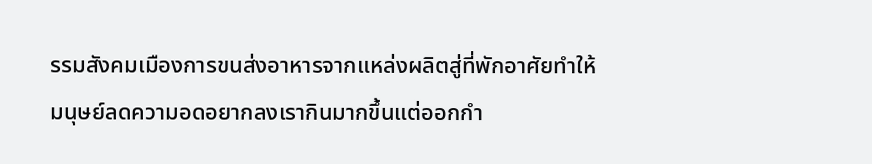รรมสังคมเมืองการขนส่งอาหารจากแหล่งผลิตสู่ที่พักอาศัยทำให้มนุษย์ลดความอดอยากลงเรากินมากขึ้นแต่ออกกำ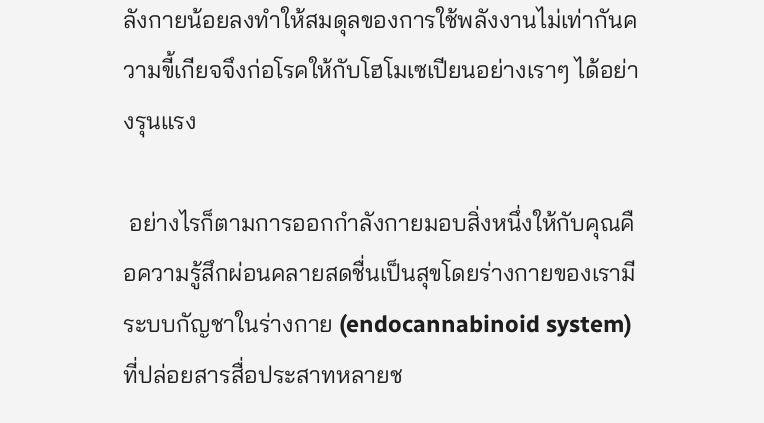ลังกายน้อยลงทำให้สมดุลของการใช้พลังงานไม่เท่ากันความขี้เกียจจึงก่อโรคให้กับโฮโมเซเปียนอย่างเราๆ ได้อย่างรุนแรง

 อย่างไรก็ตามการออกกำลังกายมอบสิ่งหนึ่งให้กับคุณคือความรู้สึกผ่อนคลายสดชื่นเป็นสุขโดยร่างกายของเรามีระบบกัญชาในร่างกาย (endocannabinoid system) ที่ปล่อยสารสื่อประสาทหลายช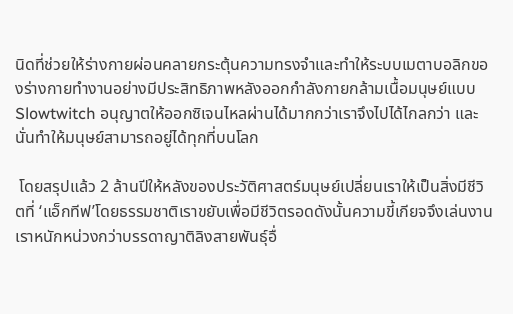นิดที่ช่วยให้ร่างกายผ่อนคลายกระตุ้นความทรงจำและทำให้ระบบเมตาบอลิกของร่างกายทำงานอย่างมีประสิทธิภาพหลังออกกำลังกายกล้ามเนื้อมนุษย์แบบ Slowtwitch อนุญาตให้ออกซิเจนไหลผ่านได้มากกว่าเราจึงไปได้ไกลกว่า และนั่นทำให้มนุษย์สามารถอยู่ได้ทุกที่บนโลก

 โดยสรุปแล้ว 2 ล้านปีให้หลังของประวัติศาสตร์มนุษย์เปลี่ยนเราให้เป็นสิ่งมีชีวิตที่ ‘แอ็กทีฟ’โดยธรรมชาติเราขยับเพื่อมีชีวิตรอดดังนั้นความขี้เกียจจึงเล่นงานเราหนักหน่วงกว่าบรรดาญาติลิงสายพันธุ์อื่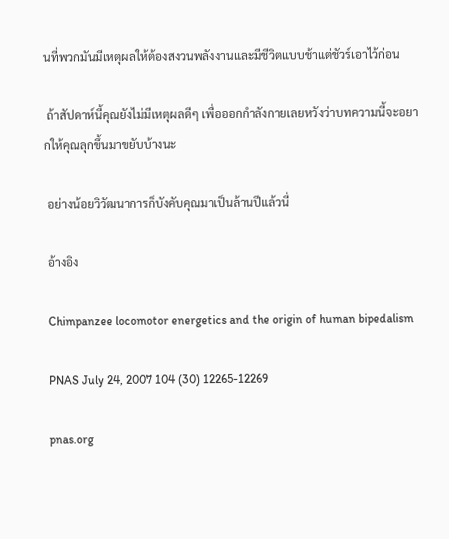นที่พวกมันมีเหตุผลให้ต้องสงวนพลังงานและมีชีวิตแบบช้าแต่ชัวร์เอาไว้ก่อน

 ถ้าสัปดาห์นี้คุณยังไม่มีเหตุผลดีๆ เพื่อออกกำลังกายเลยหวังว่าบทความนี้จะอยากให้คุณลุกขึ้นมาขยับบ้างนะ

 อย่างน้อยวิวัฒนาการก็บังคับคุณมาเป็นล้านปีแล้วนี่

 อ้างอิง

 Chimpanzee locomotor energetics and the origin of human bipedalism

 PNAS July 24, 2007 104 (30) 12265-12269

 pnas.org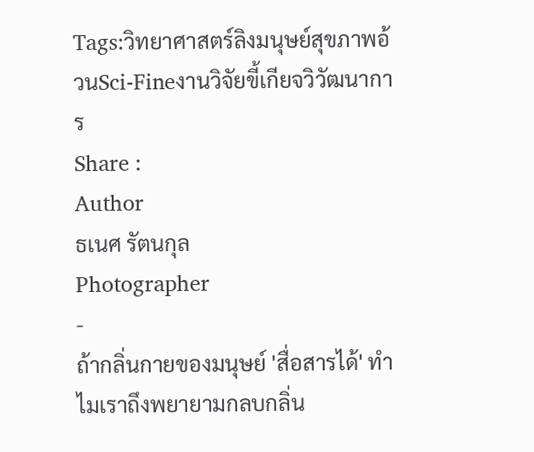Tags:วิทยาศาสตร์ลิงมนุษย์สุขภาพอ้วนSci-Fineงานวิจัยขี้เกียจวิวัฒนาการ
Share :
Author
ธเนศ รัตนกุล
Photographer
-
ถ้ากลิ่นกายของมนุษย์ 'สื่อสารได้' ทำไมเราถึงพยายามกลบกลิ่น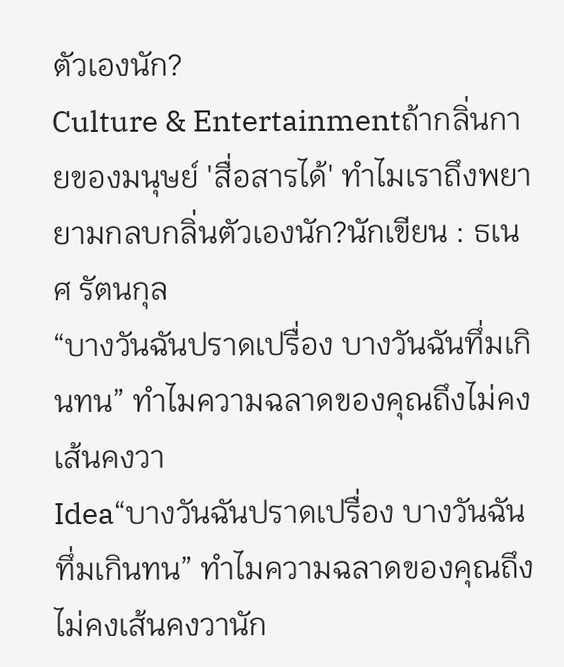ตัวเองนัก?
Culture & Entertainmentถ้ากลิ่นกายของมนุษย์ 'สื่อสารได้' ทำไมเราถึงพยายามกลบกลิ่นตัวเองนัก?นักเขียน : ธเนศ รัตนกุล
“บางวันฉันปราดเปรื่อง บางวันฉันทึ่มเกินทน” ทำไมความฉลาดของคุณถึงไม่คงเส้นคงวา
Idea“บางวันฉันปราดเปรื่อง บางวันฉันทึ่มเกินทน” ทำไมความฉลาดของคุณถึงไม่คงเส้นคงวานัก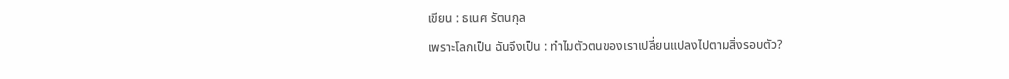เขียน : ธเนศ รัตนกุล
เพราะโลกเป็น ฉันจึงเป็น : ทำไมตัวตนของเราเปลี่ยนแปลงไปตามสิ่งรอบตัว?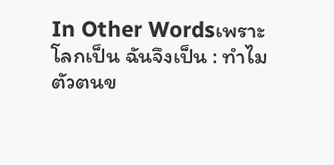In Other Wordsเพราะโลกเป็น ฉันจึงเป็น : ทำไมตัวตนข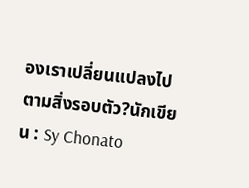องเราเปลี่ยนแปลงไปตามสิ่งรอบตัว?นักเขียน : Sy Chonato